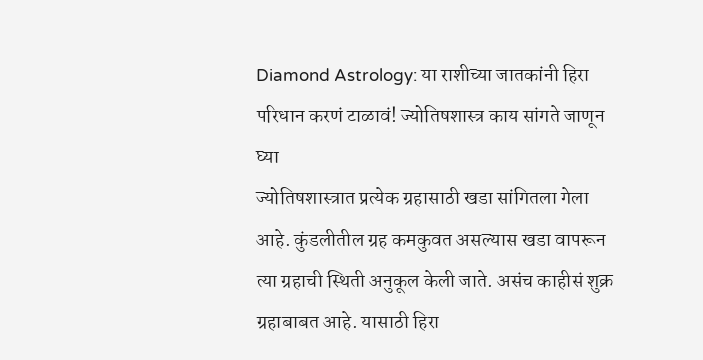Diamond Astrology: या राशीच्या जातकांनी हिरा परिधान करणं टाळावं! ज्योतिषशास्त्र काय सांगते जाणून घ्या
ज्योतिषशास्त्रात प्रत्येक ग्रहासाठी खडा सांगितला गेला आहे. कुंडलीतील ग्रह कमकुवत असल्यास खडा वापरून त्या ग्रहाची स्थिती अनुकूल केली जाते. असंच काहीसं शुक्र ग्रहाबाबत आहे. यासाठी हिरा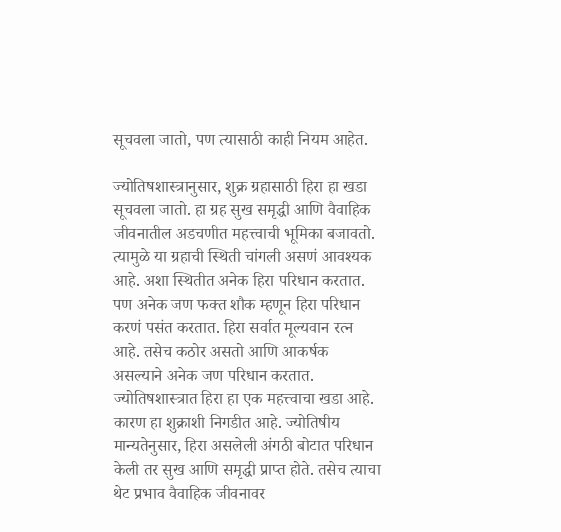सूचवला जातो, पण त्यासाठी काही नियम आहेत.

ज्योतिषशास्त्रानुसार, शुक्र ग्रहासाठी हिरा हा खडा सूचवला जातो. हा ग्रह सुख समृद्धी आणि वैवाहिक जीवनातील अडचणीत महत्त्वाची भूमिका बजावतो. त्यामुळे या ग्रहाची स्थिती चांगली असणं आवश्यक आहे. अशा स्थितीत अनेक हिरा परिधान करतात. पण अनेक जण फक्त शौक म्हणून हिरा परिधान करणं पसंत करतात. हिरा सर्वात मूल्यवान रत्न आहे. तसेच कठोर असतो आणि आकर्षक असल्याने अनेक जण परिधान करतात. ज्योतिषशास्त्रात हिरा हा एक महत्त्वाचा खडा आहे. कारण हा शुक्राशी निगडीत आहे. ज्योतिषीय मान्यतेनुसार, हिरा असलेली अंगठी बोटात परिधान केली तर सुख आणि समृद्धी प्राप्त होते. तसेच त्याचा थेट प्रभाव वैवाहिक जीवनावर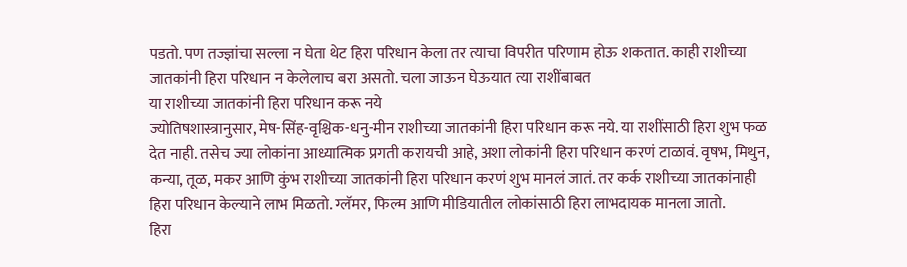पडतो. पण तज्ज्ञांचा सल्ला न घेता थेट हिरा परिधान केला तर त्याचा विपरीत परिणाम होऊ शकतात. काही राशीच्या जातकांनी हिरा परिधान न केलेलाच बरा असतो. चला जाऊन घेऊयात त्या राशींबाबत
या राशीच्या जातकांनी हिरा परिधान करू नये
ज्योतिषशास्त्रानुसार, मेष-सिंह-वृश्चिक-धनु-मीन राशीच्या जातकांनी हिरा परिधान करू नये. या राशींसाठी हिरा शुभ फळ देत नाही. तसेच ज्या लोकांना आध्यात्मिक प्रगती करायची आहे, अशा लोकांनी हिरा परिधान करणं टाळावं. वृषभ, मिथुन, कन्या, तूळ, मकर आणि कुंभ राशीच्या जातकांनी हिरा परिधान करणं शुभ मानलं जातं. तर कर्क राशीच्या जातकांनाही हिरा परिधान केल्याने लाभ मिळतो. ग्लॅमर, फिल्म आणि मीडियातील लोकांसाठी हिरा लाभदायक मानला जातो.
हिरा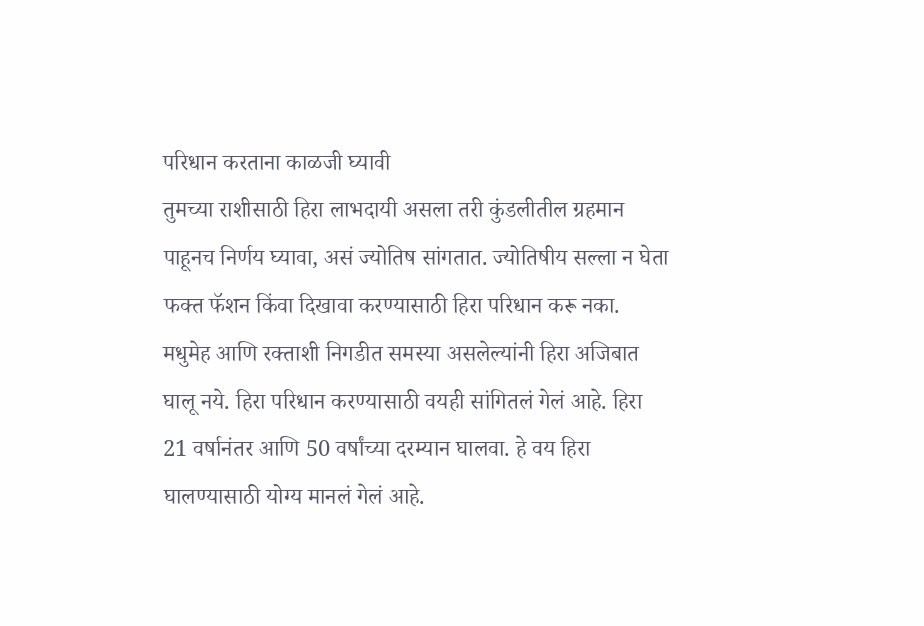परिधान करताना काळजी घ्यावी
तुमच्या राशीसाठी हिरा लाभदायी असला तरी कुंडलीतील ग्रहमान पाहूनच निर्णय घ्यावा, असं ज्योतिष सांगतात. ज्योतिषीय सल्ला न घेता फक्त फॅशन किंवा दिखावा करण्यासाठी हिरा परिधान करू नका. मधुमेह आणि रक्ताशी निगडीत समस्या असलेल्यांनी हिरा अजिबात घालू नये. हिरा परिधान करण्यासाठी वयही सांगितलं गेलं आहे. हिरा 21 वर्षानंतर आणि 50 वर्षांच्या दरम्यान घालवा. हे वय हिरा घालण्यासाठी योग्य मानलं गेलं आहे.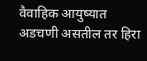वैवाहिक आयुष्यात अडचणी असतील तर हिरा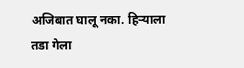अजिबात घालू नका. हिऱ्याला तडा गेला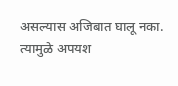असल्यास अजिबात घालू नका. त्यामुळे अपयश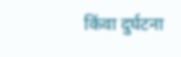किंवा दुर्घटना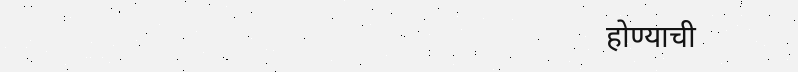होण्याची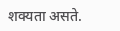शक्यता असते.